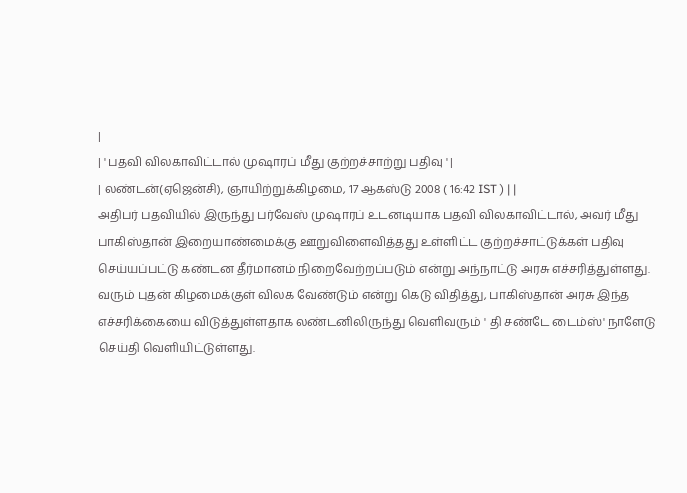|
| ' பதவி விலகாவிட்டால் முஷாரப் மீது குற்றச்சாற்று பதிவு ' |
| லண்டன்(ஏஜென்சி), ஞாயிற்றுக்கிழமை, 17 ஆகஸ்டு 2008 ( 16:42 IST ) | |
அதிபர் பதவியில் இருந்து பர்வேஸ் முஷாரப் உடனடியாக பதவி விலகாவிட்டால், அவர் மீது பாகிஸ்தான் இறையாண்மைக்கு ஊறுவிளைவித்தது உள்ளிட்ட குற்றச்சாட்டுக்கள் பதிவு செய்யப்பட்டு கண்டன தீர்மானம் நிறைவேற்றப்படும் என்று அந்நாட்டு அரசு எச்சரித்துள்ளது.
வரும் புதன் கிழமைக்குள் விலக வேண்டும் என்று கெடு விதித்து, பாகிஸ்தான் அரசு இந்த எச்சரிக்கையை விடுத்துள்ளதாக லண்டனிலிருந்து வெளிவரும் ' தி சண்டே டைம்ஸ்' நாளேடு செய்தி வெளியிட்டுள்ளது.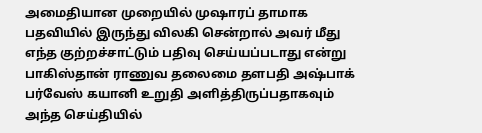அமைதியான முறையில் முஷாரப் தாமாக பதவியில் இருந்து விலகி சென்றால் அவர் மீது எந்த குற்றச்சாட்டும் பதிவு செய்யப்படாது என்று பாகிஸ்தான் ராணுவ தலைமை தளபதி அஷ்பாக் பர்வேஸ் கயானி உறுதி அளித்திருப்பதாகவும் அந்த செய்தியில்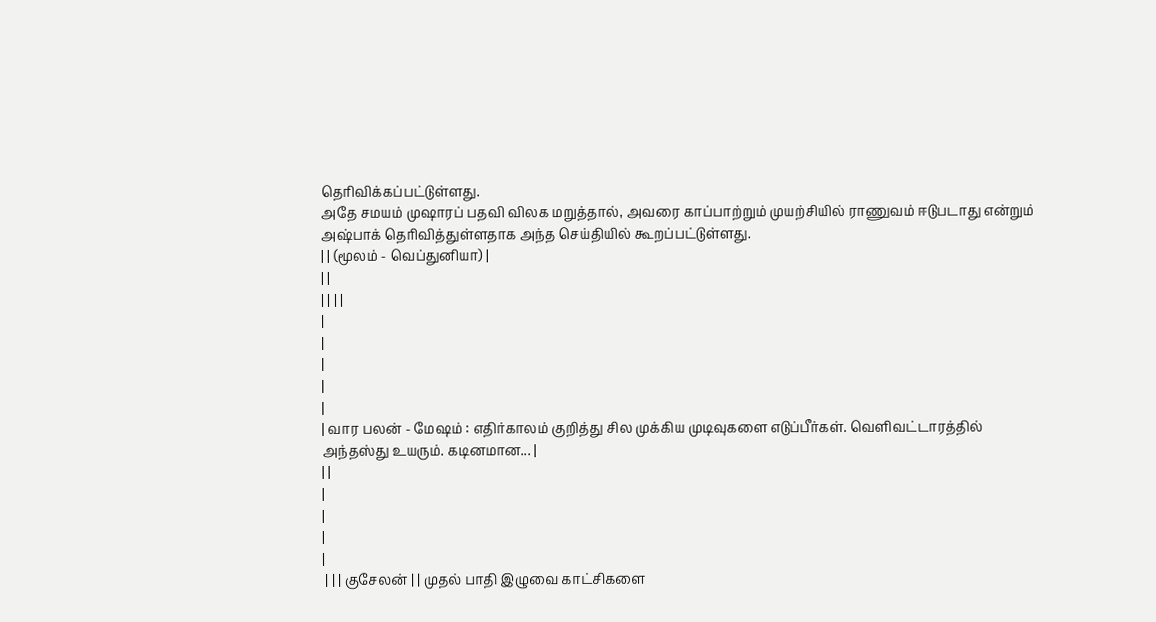தெரிவிக்கப்பட்டுள்ளது.
அதே சமயம் முஷாரப் பதவி விலக மறுத்தால், அவரை காப்பாற்றும் முயற்சியில் ராணுவம் ஈடுபடாது என்றும் அஷ்பாக் தெரிவித்துள்ளதாக அந்த செய்தியில் கூறப்பட்டுள்ளது.
| | (மூலம் - வெப்துனியா) |
| |
| | | |
|
|
|
|
|
| வார பலன் - மேஷம் : எதிர்காலம் குறித்து சில முக்கிய முடிவுகளை எடுப்பீர்கள். வெளிவட்டாரத்தில்
அந்தஸ்து உயரும். கடினமான... |
| |
|
|
|
|
 | | | குசேலன் | | முதல் பாதி இழுவை காட்சிகளை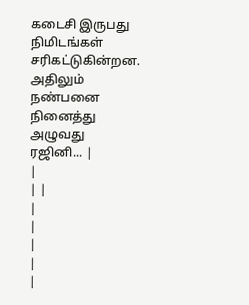கடைசி இருபது நிமிடங்கள் சரிகட்டுகின்றன. அதிலும் நண்பனை நினைத்து அழுவது ரஜினி... |
|
| |
|
|
|
|
|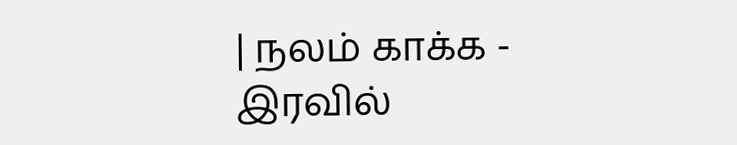| நலம் காக்க - இரவில்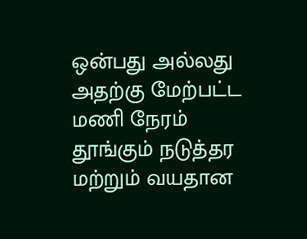ஒன்பது அல்லது அதற்கு மேற்பட்ட மணி நேரம் தூங்கும் நடுத்தர மற்றும் வயதான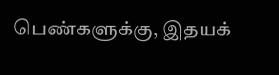பெண்களுக்கு, இதயக்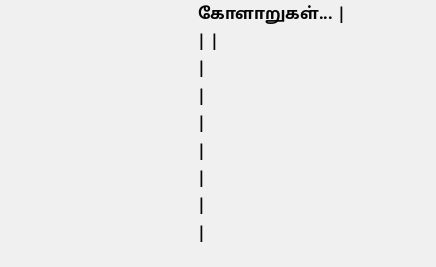கோளாறுகள்... |
| |
|
|
|
|
|
|
|